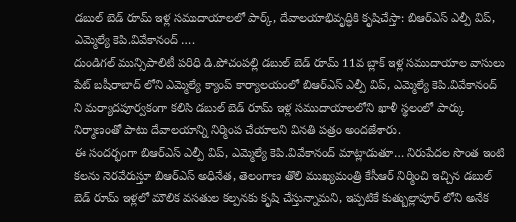డబుల్ బెడ్ రూమ్ ఇళ్ల సముదాయాలలో పార్క్, దేవాలయాభివృద్ధికి కృషిచేస్తా: బిఆర్ఎస్ ఎల్పీ విప్, ఎమ్మెల్యే కెపి.వివేకానంద్ ….
దుండిగల్ మున్సిపాలిటీ పరిధి డి.పోచంపల్లి డబుల్ బెడ్ రూమ్ 11వ బ్లాక్ ఇళ్ల సముదాయాల వాసులు పేట్ బషీరాబాద్ లోని ఎమ్మెల్యే క్యాంప్ కార్యాలయంలో బిఆర్ఎస్ ఎల్పీ విప్, ఎమ్మెల్యే కెపి.వివేకానంద్ ని మర్యాదపూర్వకంగా కలిసి డబుల్ బెడ్ రూమ్ ఇళ్ల సముదాయాలలోని ఖాళీ స్థలంలో పార్కు నిర్మాణంతో పాటు దేవాలయాన్ని నిర్మింప చేయాలని వినతి పత్రం అందజేశారు.
ఈ సందర్భంగా బిఆర్ఎస్ ఎల్పీ విప్, ఎమ్మెల్యే కెపి.వివేకానంద్ మాట్లాడుతూ… నిరుపేదల సొంత ఇంటి కలను నెరవేరుస్తూ బిఆర్ఎస్ అధినేత, తెలంగాణ తొలి ముఖ్యమంత్రి కేసీఆర్ నిర్మించి ఇచ్చిన డబుల్ బెడ్ రూమ్ ఇళ్లలో మౌలిక వసతుల కల్పనకు కృషి చేస్తున్నామని, ఇప్పటికే కుత్బుల్లాపూర్ లోని అనేక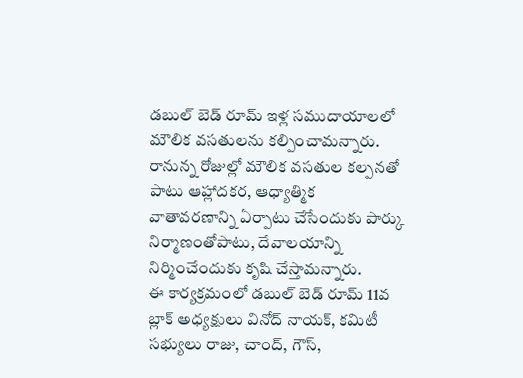డబుల్ బెడ్ రూమ్ ఇళ్ల సముదాయాలలో మౌలిక వసతులను కల్పించామన్నారు. రానున్న రోజుల్లో మౌలిక వసతుల కల్పనతో పాటు ఆహ్లాదకర, ఆధ్యాత్మిక వాతావరణాన్ని ఏర్పాటు చేసేందుకు పార్కు నిర్మాణంతోపాటు, దేవాలయాన్ని నిర్మించేందుకు కృషి చేస్తామన్నారు.
ఈ కార్యక్రమంలో డబుల్ బెడ్ రూమ్ 11వ బ్లాక్ అధ్యక్షులు వినోద్ నాయక్, కమిటీ సభ్యులు రాజు, చాంద్, గౌస్,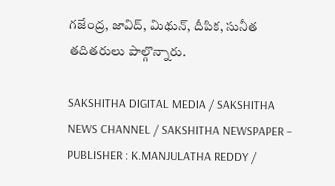గజేంద్ర, జావిద్, మిథున్, దీపిక, సునీత తదితరులు పాల్గొన్నారు.

SAKSHITHA DIGITAL MEDIA / SAKSHITHA NEWS CHANNEL / SAKSHITHA NEWSPAPER – PUBLISHER : K.MANJULATHA REDDY /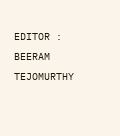EDITOR : BEERAM TEJOMURTHY